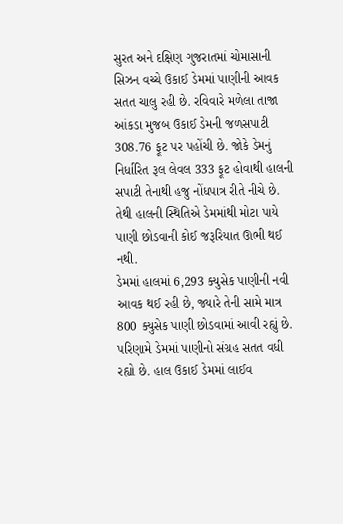સુરત અને દક્ષિણ ગુજરાતમાં ચોમાસાની સિઝન વચ્ચે ઉકાઈ ડેમમાં પાણીની આવક સતત ચાલુ રહી છે. રવિવારે મળેલા તાજા આંકડા મુજબ ઉકાઈ ડેમની જળસપાટી 308.76 ફૂટ પર પહોંચી છે. જોકે ડેમનું નિર્ધારિત રૂલ લેવલ 333 ફૂટ હોવાથી હાલની સપાટી તેનાથી હજુ નોંધપાત્ર રીતે નીચે છે. તેથી હાલની સ્થિતિએ ડેમમાંથી મોટા પાયે પાણી છોડવાની કોઈ જરૂરિયાત ઊભી થઈ નથી.
ડેમમાં હાલમાં 6,293 ક્યુસેક પાણીની નવી આવક થઈ રહી છે, જ્યારે તેની સામે માત્ર 800 ક્યુસેક પાણી છોડવામાં આવી રહ્યું છે. પરિણામે ડેમમાં પાણીનો સંગ્રહ સતત વધી રહ્યો છે. હાલ ઉકાઈ ડેમમાં લાઈવ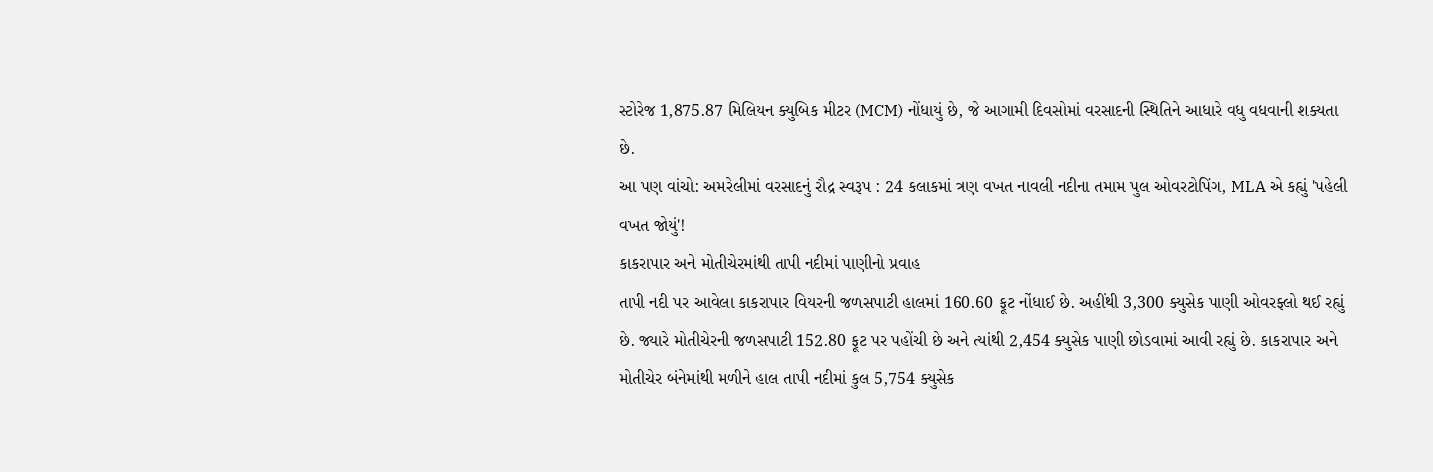સ્ટોરેજ 1,875.87 મિલિયન ક્યુબિક મીટર (MCM) નોંધાયું છે, જે આગામી દિવસોમાં વરસાદની સ્થિતિને આધારે વધુ વધવાની શક્યતા છે.
આ પણ વાંચો: અમરેલીમાં વરસાદનું રૌદ્ર સ્વરૂપ : 24 કલાકમાં ત્રણ વખત નાવલી નદીના તમામ પુલ ઓવરટોપિંગ, MLA એ કહ્યું 'પહેલી વખત જોયું'!
કાકરાપાર અને મોતીચેરમાંથી તાપી નદીમાં પાણીનો પ્રવાહ
તાપી નદી પર આવેલા કાકરાપાર વિયરની જળસપાટી હાલમાં 160.60 ફૂટ નોંધાઈ છે. અહીંથી 3,300 ક્યુસેક પાણી ઓવરફ્લો થઈ રહ્યું છે. જ્યારે મોતીચેરની જળસપાટી 152.80 ફૂટ પર પહોંચી છે અને ત્યાંથી 2,454 ક્યુસેક પાણી છોડવામાં આવી રહ્યું છે. કાકરાપાર અને મોતીચેર બંનેમાંથી મળીને હાલ તાપી નદીમાં કુલ 5,754 ક્યુસેક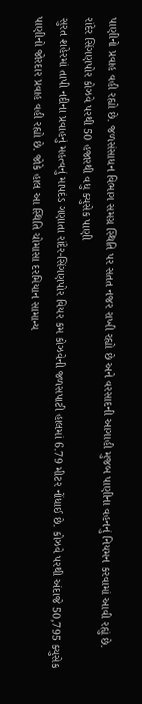પાણીનો પ્રવાહ વહી રહ્યો છે. જળસંસાધન વિભાગ સમગ્ર સ્થિતિ પર સતત નજર રાખી રહ્યો છે અને વરસાદની આગાહી મુજબ પાણીના વહનનું નિયમન કરવામાં આવી રહ્યું છે.
રાંદેર સિંગણપોર કોઝવે પરથી 50 હજારથી વધુ ક્યુસેક પાણી
સુરત શહેરમાં તાપી નદીના પ્રવાહનું મહત્વનું માપદંડ ગણાતા રાંદેર-સિંગણપોર વિયર કમ કોઝવેની જળસપાટી હાલમાં 6.79 મીટર નોંધાઈ છે. કોઝવે પરથી અંદાજે 50,795 ક્યુસેક પાણીનો જોરદાર પ્રવાહ વહી રહ્યો છે. જોકે હાલ આ સ્થિતિ ચોમાસા દરમિયાન સામાન્ય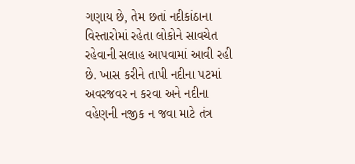ગણાય છે, તેમ છતાં નદીકાંઠાના વિસ્તારોમાં રહેતા લોકોને સાવચેત રહેવાની સલાહ આપવામાં આવી રહી છે. ખાસ કરીને તાપી નદીના પટમાં અવરજવર ન કરવા અને નદીના વહેણની નજીક ન જવા માટે તંત્ર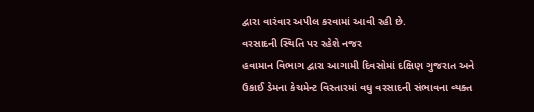દ્વારા વારંવાર અપીલ કરવામાં આવી રહી છે.
વરસાદની સ્થિતિ પર રહેશે નજર
હવામાન વિભાગ દ્વારા આગામી દિવસોમાં દક્ષિણ ગુજરાત અને ઉકાઈ ડેમના કેચમેન્ટ વિસ્તારમાં વધુ વરસાદની સંભાવના વ્યક્ત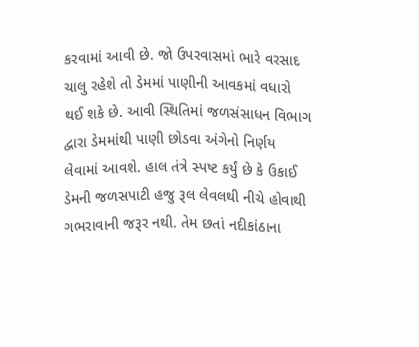કરવામાં આવી છે. જો ઉપરવાસમાં ભારે વરસાદ ચાલુ રહેશે તો ડેમમાં પાણીની આવકમાં વધારો થઈ શકે છે. આવી સ્થિતિમાં જળસંસાધન વિભાગ દ્વારા ડેમમાંથી પાણી છોડવા અંગેનો નિર્ણય લેવામાં આવશે. હાલ તંત્રે સ્પષ્ટ કર્યું છે કે ઉકાઈ ડેમની જળસપાટી હજુ રૂલ લેવલથી નીચે હોવાથી ગભરાવાની જરૂર નથી. તેમ છતાં નદીકાંઠાના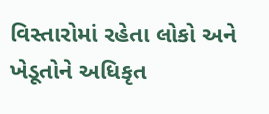વિસ્તારોમાં રહેતા લોકો અને ખેડૂતોને અધિકૃત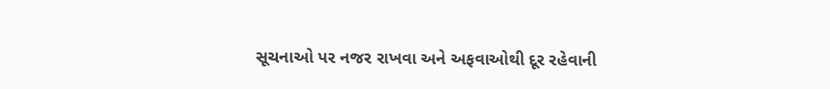સૂચનાઓ પર નજર રાખવા અને અફવાઓથી દૂર રહેવાની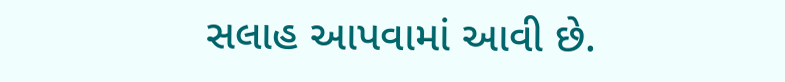સલાહ આપવામાં આવી છે.